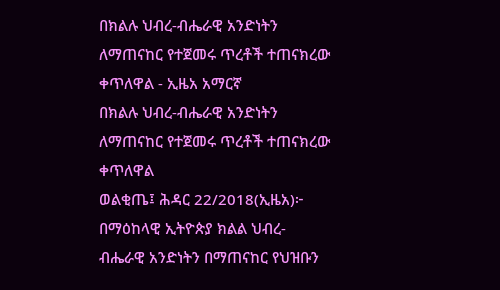በክልሉ ህብረ-ብሔራዊ አንድነትን ለማጠናከር የተጀመሩ ጥረቶች ተጠናክረው ቀጥለዋል - ኢዜአ አማርኛ
በክልሉ ህብረ-ብሔራዊ አንድነትን ለማጠናከር የተጀመሩ ጥረቶች ተጠናክረው ቀጥለዋል
ወልቂጤ፤ ሕዳር 22/2018(ኢዜአ)፦ በማዕከላዊ ኢትዮጵያ ክልል ህብረ-ብሔራዊ አንድነትን በማጠናከር የህዝቡን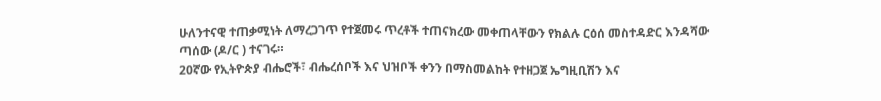ሁለንተናዊ ተጠቃሚነት ለማረጋገጥ የተጀመሩ ጥረቶች ተጠናክረው መቀጠላቸውን የክልሉ ርዕሰ መስተዳድር እንዳሻው ጣሰው (ዶ/ር ) ተናገሩ።
20ኛው የኢትዮጵያ ብሔሮች፣ ብሔረሰቦች እና ህዝቦች ቀንን በማስመልከት የተዘጋጀ ኤግዚቢሽን እና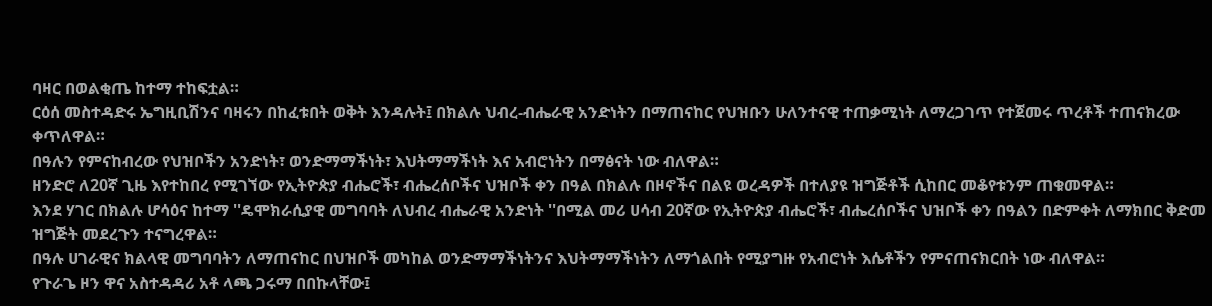ባዛር በወልቂጤ ከተማ ተከፍቷል።
ርዕሰ መስተዳድሩ ኤግዚቢሽንና ባዛሩን በከፈቱበት ወቅት እንዳሉት፤ በክልሉ ህብረ-ብሔራዊ አንድነትን በማጠናከር የህዝቡን ሁለንተናዊ ተጠቃሚነት ለማረጋገጥ የተጀመሩ ጥረቶች ተጠናክረው ቀጥለዋል።
በዓሉን የምናከብረው የህዝቦችን አንድነት፣ ወንድማማችነት፣ እህትማማችነት እና አብሮነትን በማፅናት ነው ብለዋል።
ዘንድሮ ለ20ኛ ጊዜ እየተከበረ የሚገኘው የኢትዮጵያ ብሔሮች፣ ብሔረሰቦችና ህዝቦች ቀን በዓል በክልሉ በዞኖችና በልዩ ወረዳዎች በተለያዩ ዝግጅቶች ሲከበር መቆየቱንም ጠቁመዋል።
እንደ ሃገር በክልሉ ሆሳዕና ከተማ ''ዴሞክራሲያዊ መግባባት ለህብረ ብሔራዊ አንድነት ''በሚል መሪ ሀሳብ 20ኛው የኢትዮጵያ ብሔሮች፣ ብሔረሰቦችና ህዝቦች ቀን በዓልን በድምቀት ለማክበር ቅድመ ዝግጅት መደረጉን ተናግረዋል።
በዓሉ ሀገራዊና ክልላዊ መግባባትን ለማጠናከር በህዝቦች መካከል ወንድማማችነትንና እህትማማችነትን ለማጎልበት የሚያግዙ የአብሮነት እሴቶችን የምናጠናክርበት ነው ብለዋል።
የጉራጌ ዞን ዋና አስተዳዳሪ አቶ ላጫ ጋሩማ በበኩላቸው፤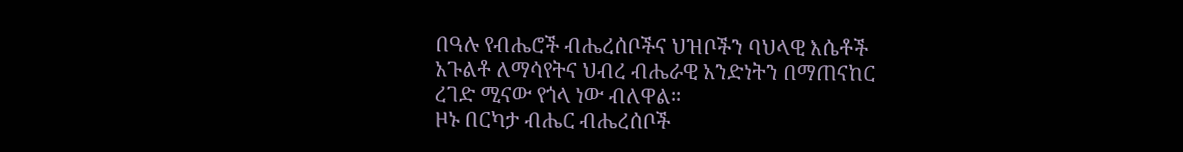በዓሉ የብሔሮች ብሔረሰቦችና ህዝቦችን ባህላዊ እሴቶች አጉልቶ ለማሳየትና ህብረ ብሔራዊ አንድነትን በማጠናከር ረገድ ሚናው የጎላ ነው ብለዋል።
ዞኑ በርካታ ብሔር ብሔረሰቦች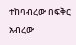ተከባብረው በፍቅር አብረው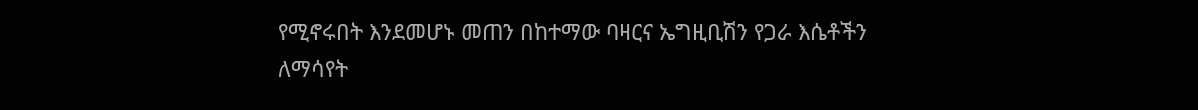የሚኖሩበት እንደመሆኑ መጠን በከተማው ባዛርና ኤግዚቢሽን የጋራ እሴቶችን ለማሳየት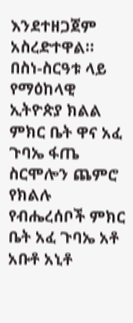እንደተዘጋጀም አስረድተዋል።
በስነ-ስርዓቱ ላይ የማዕከላዊ ኢትዮጵያ ክልል ምክር ቤት ዋና አፈ ጉባኤ ፋጤ ስርሞሎን ጨምሮ የክልሉ የብሔረሰቦች ምክር ቤት አፈ ጉባኤ አቶ አቡቶ አኒቶ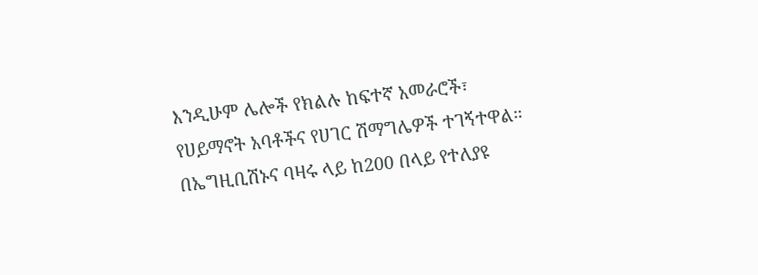እንዲሁም ሌሎች የክልሉ ከፍተኛ አመራሮች፣ የሀይማኖት አባቶችና የሀገር ሽማግሌዎች ተገኝተዋል።
በኤግዚቢሽኑና ባዛሩ ላይ ከ200 በላይ የተለያዩ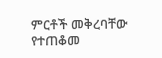ምርቶች መቅረባቸው የተጠቆመ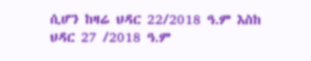ሲሆን ከዛሬ ህዳር 22/2018 ዓ.ም እስከ ህዳር 27 /2018 ዓ.ም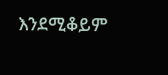እንደሚቆይም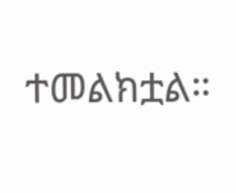ተመልክቷል።